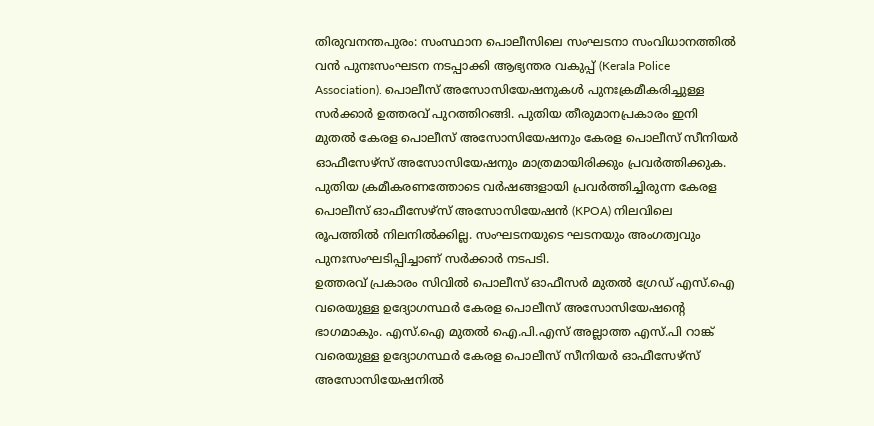തിരുവനന്തപുരം: സംസ്ഥാന പൊലീസിലെ സംഘടനാ സംവിധാനത്തിൽ വൻ പുനഃസംഘടന നടപ്പാക്കി ആഭ്യന്തര വകുപ്പ് (Kerala Police Association). പൊലീസ് അസോസിയേഷനുകൾ പുനഃക്രമീകരിച്ചുള്ള സർക്കാർ ഉത്തരവ് പുറത്തിറങ്ങി. പുതിയ തീരുമാനപ്രകാരം ഇനി മുതൽ കേരള പൊലീസ് അസോസിയേഷനും കേരള പൊലീസ് സീനിയർ ഓഫീസേഴ്സ് അസോസിയേഷനും മാത്രമായിരിക്കും പ്രവർത്തിക്കുക.
പുതിയ ക്രമീകരണത്തോടെ വർഷങ്ങളായി പ്രവർത്തിച്ചിരുന്ന കേരള പൊലീസ് ഓഫീസേഴ്സ് അസോസിയേഷൻ (KPOA) നിലവിലെ രൂപത്തിൽ നിലനിൽക്കില്ല. സംഘടനയുടെ ഘടനയും അംഗത്വവും പുനഃസംഘടിപ്പിച്ചാണ് സർക്കാർ നടപടി.
ഉത്തരവ് പ്രകാരം സിവിൽ പൊലീസ് ഓഫീസർ മുതൽ ഗ്രേഡ് എസ്.ഐ വരെയുള്ള ഉദ്യോഗസ്ഥർ കേരള പൊലീസ് അസോസിയേഷന്റെ ഭാഗമാകും. എസ്.ഐ മുതൽ ഐ.പി.എസ് അല്ലാത്ത എസ്.പി റാങ്ക് വരെയുള്ള ഉദ്യോഗസ്ഥർ കേരള പൊലീസ് സീനിയർ ഓഫീസേഴ്സ് അസോസിയേഷനിൽ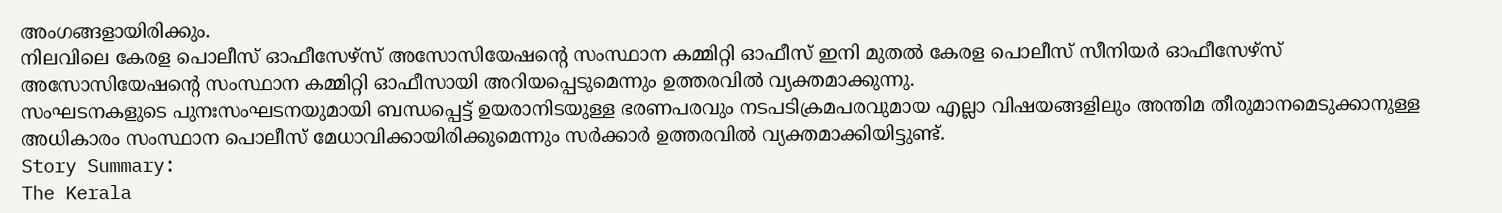അംഗങ്ങളായിരിക്കും.
നിലവിലെ കേരള പൊലീസ് ഓഫീസേഴ്സ് അസോസിയേഷന്റെ സംസ്ഥാന കമ്മിറ്റി ഓഫീസ് ഇനി മുതൽ കേരള പൊലീസ് സീനിയർ ഓഫീസേഴ്സ് അസോസിയേഷന്റെ സംസ്ഥാന കമ്മിറ്റി ഓഫീസായി അറിയപ്പെടുമെന്നും ഉത്തരവിൽ വ്യക്തമാക്കുന്നു.
സംഘടനകളുടെ പുനഃസംഘടനയുമായി ബന്ധപ്പെട്ട് ഉയരാനിടയുള്ള ഭരണപരവും നടപടിക്രമപരവുമായ എല്ലാ വിഷയങ്ങളിലും അന്തിമ തീരുമാനമെടുക്കാനുള്ള അധികാരം സംസ്ഥാന പൊലീസ് മേധാവിക്കായിരിക്കുമെന്നും സർക്കാർ ഉത്തരവിൽ വ്യക്തമാക്കിയിട്ടുണ്ട്.
Story Summary:
The Kerala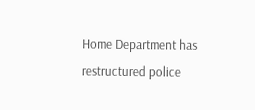Home Department has restructured police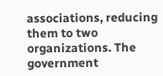associations, reducing them to two organizations. The government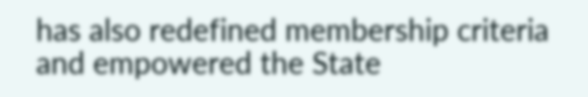has also redefined membership criteria and empowered the State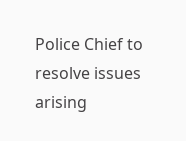Police Chief to resolve issues arising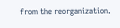from the reorganization.